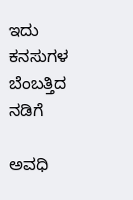ಇದು ಕನಸುಗಳ ಬೆಂಬತ್ತಿದ ನಡಿಗೆ‍

ಅವಧಿ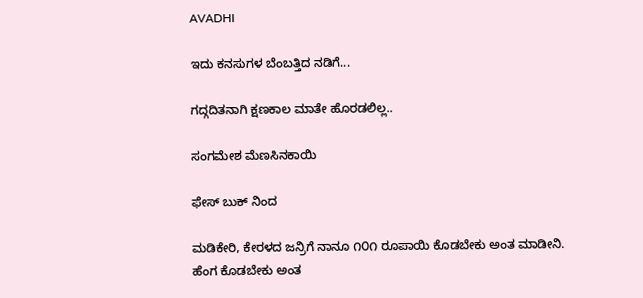AVADHI

ಇದು ಕನಸುಗಳ ಬೆಂಬತ್ತಿದ ನಡಿಗೆ...

ಗದ್ಗದಿತನಾಗಿ ಕ್ಷಣಕಾಲ ಮಾತೇ ಹೊರಡಲಿಲ್ಲ..

ಸಂಗಮೇಶ ಮೆಣಸಿನಕಾಯಿ

ಫೇಸ್ ಬುಕ್ ನಿಂದ

ಮಡಿಕೇರಿ, ಕೇರಳದ ಜನ್ರಿಗೆ ನಾನೂ ೧೦೧ ರೂಪಾಯಿ ಕೊಡಬೇಕು ಅಂತ ಮಾಡೀನಿ. ಹೆಂಗ ಕೊಡಬೇಕು ಅಂತ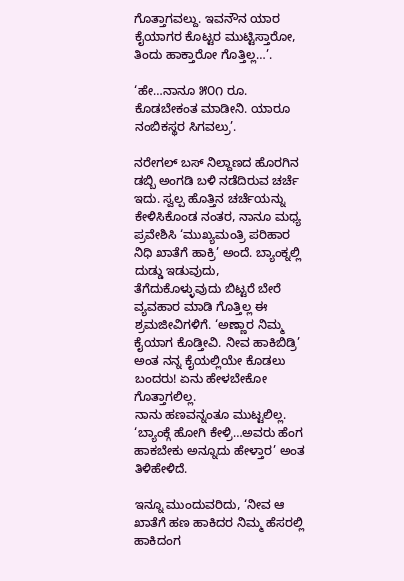ಗೊತ್ತಾಗವಲ್ದು. ಇವನೌನ ಯಾರ ಕೈಯಾಗರ ಕೊಟ್ಟರ ಮುಟ್ಟಿಸ್ತಾರೋ, ತಿಂದು ಹಾಕ್ತಾರೋ ಗೊತ್ತಿಲ್ಲ…’.

‘ಹೇ…ನಾನೂ ೫೦೧ ರೂ. ಕೊಡಬೇಕಂತ ಮಾಡೀನಿ. ಯಾರೂ ನಂಬಿಕಸ್ಥರ ಸಿಗವಲ್ರು’.

ನರೇಗಲ್ ಬಸ್ ನಿಲ್ದಾಣದ ಹೊರಗಿನ ಡಬ್ಬಿ ಅಂಗಡಿ ಬಳಿ ನಡೆದಿರುವ ಚರ್ಚೆ ಇದು. ಸ್ವಲ್ಪ ಹೊತ್ತಿನ ಚರ್ಚೆಯನ್ನು ಕೇಳಿಸಿಕೊಂಡ ನಂತರ, ನಾನೂ ಮಧ್ಯ ಪ್ರವೇಶಿಸಿ ‘ಮುಖ್ಯಮಂತ್ರಿ ಪರಿಹಾರ ನಿಧಿ ಖಾತೆಗೆ ಹಾಕ್ರಿ’ ಅಂದೆ. ಬ್ಯಾಂಕ್ನಲ್ಲಿ ದುಡ್ಡು ಇಡುವುದು, ತೆಗೆದುಕೊಳ್ಳುವುದು ಬಿಟ್ಟರೆ ಬೇರೆ ವ್ಯವಹಾರ ಮಾಡಿ ಗೊತ್ತಿಲ್ಲ ಈ ಶ್ರಮಜೀವಿಗಳಿಗೆ. ‘ಅಣ್ಣಾರ ನಿಮ್ಮ ಕೈಯಾಗ ಕೊಡ್ತೀವಿ. ನೀವ ಹಾಕಿಬಿಡ್ರಿ’ ಅಂತ ನನ್ನ ಕೈಯಲ್ಲಿಯೇ ಕೊಡಲು ಬಂದರು! ಏನು ಹೇಳಬೇಕೋ ಗೊತ್ತಾಗಲಿಲ್ಲ.
ನಾನು ಹಣವನ್ನಂತೂ ಮುಟ್ಟಲಿಲ್ಲ. ‘ಬ್ಯಾಂಕ್ಗೆ ಹೋಗಿ ಕೇಳ್ರಿ…ಅವರು ಹೆಂಗ ಹಾಕಬೇಕು ಅನ್ನೂದು ಹೇಳ್ತಾರ’ ಅಂತ ತಿಳಿಹೇಳಿದೆ.

ಇನ್ನೂ ಮುಂದುವರಿದು, ‘ನೀವ ಆ ಖಾತೆಗೆ ಹಣ ಹಾಕಿದರ ನಿಮ್ಮ ಹೆಸರಲ್ಲಿ ಹಾಕಿದಂಗ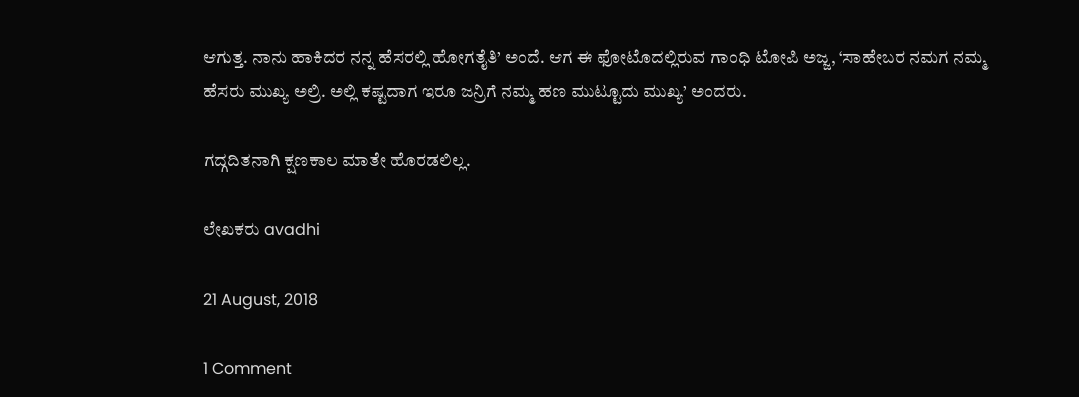ಆಗುತ್ತ. ನಾನು ಹಾಕಿದರ ನನ್ನ ಹೆಸರಲ್ಲಿ ಹೋಗತೈತಿ’ ಅಂದೆ. ಆಗ ಈ ಫೋಟೊದಲ್ಲಿರುವ ಗಾಂಧಿ ಟೋಪಿ ಅಜ್ಜ, ‘ಸಾಹೇಬರ ನಮಗ ನಮ್ಮ ಹೆಸರು ಮುಖ್ಯ ಅಲ್ರಿ. ಅಲ್ಲಿ ಕಷ್ಟದಾಗ ಇರೂ ಜನ್ರಿಗೆ ನಮ್ಮ ಹಣ ಮುಟ್ಟೂದು ಮುಖ್ಯ’ ಅಂದರು.

ಗದ್ಗದಿತನಾಗಿ ಕ್ಷಣಕಾಲ ಮಾತೇ ಹೊರಡಲಿಲ್ಲ.

ಲೇಖಕರು avadhi

21 August, 2018

1 Comment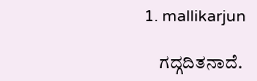1. mallikarjun

    ಗದ್ಗದಿತನಾದೆ.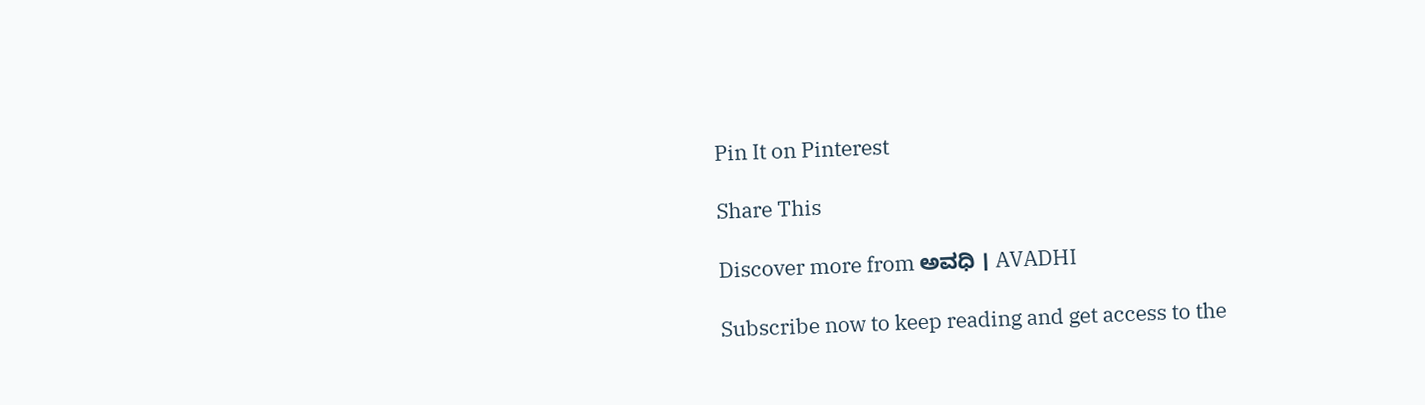Pin It on Pinterest

Share This

Discover more from ಅವಧಿ । AVADHI

Subscribe now to keep reading and get access to the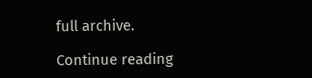full archive.

Continue reading